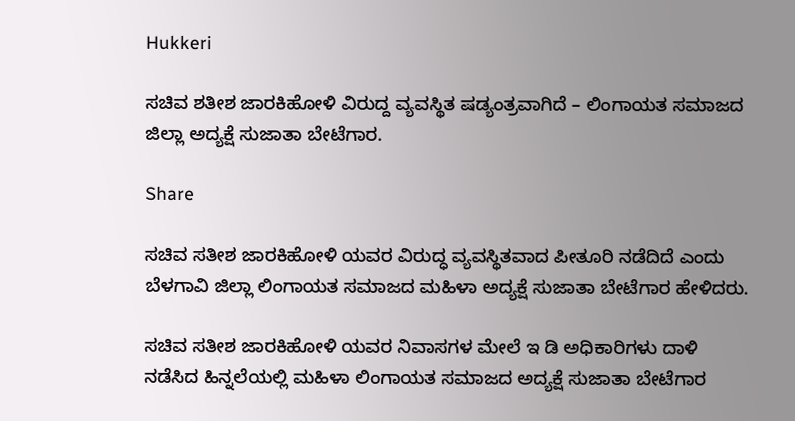Hukkeri

ಸಚಿವ ಶತೀಶ ಜಾರಕಿಹೋಳಿ ವಿರುದ್ದ ವ್ಯವಸ್ಥಿತ ಷಡ್ಯಂತ್ರವಾಗಿದೆ – ಲಿಂಗಾಯತ ಸಮಾಜದ ಜಿಲ್ಲಾ ಅದ್ಯಕ್ಷೆ ಸುಜಾತಾ ಬೇಟೆಗಾರ.

Share

ಸಚಿವ ಸತೀಶ ಜಾರಕಿಹೋಳಿ ಯವರ ವಿರುದ್ಧ ವ್ಯವಸ್ಥಿತವಾದ ಪೀತೂರಿ ನಡೆದಿದೆ ಎಂದು ಬೆಳಗಾವಿ ಜಿಲ್ಲಾ ಲಿಂಗಾಯತ ಸಮಾಜದ ಮಹಿಳಾ ಅದ್ಯಕ್ಷೆ ಸುಜಾತಾ ಬೇಟೆಗಾರ ಹೇಳಿದರು.

ಸಚಿವ ಸತೀಶ ಜಾರಕಿಹೋಳಿ ಯವರ ನಿವಾಸಗಳ ಮೇಲೆ ಇ ಡಿ ಅಧಿಕಾರಿಗಳು ದಾಳಿ ನಡೆಸಿದ ಹಿನ್ನಲೆಯಲ್ಲಿ ಮಹಿಳಾ ಲಿಂಗಾಯತ ಸಮಾಜದ ಅದ್ಯಕ್ಷೆ ಸುಜಾತಾ ಬೇಟೆಗಾರ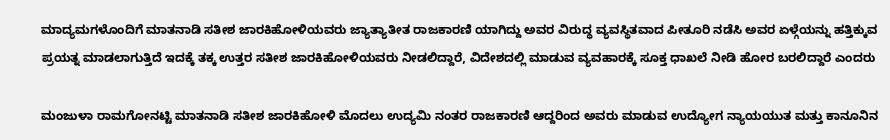ಮಾದ್ಯಮಗಳೊಂದಿಗೆ ಮಾತನಾಡಿ ಸತೀಶ ಜಾರಕಿಹೋಳಿಯವರು ಜ್ಯಾತ್ಯಾತೀತ ರಾಜಕಾರಣಿ ಯಾಗಿದ್ದು ಅವರ ವಿರುದ್ಧ ವ್ಯವಸ್ಥಿತವಾದ ಪೀತೂರಿ ನಡೆಸಿ ಅವರ ಏಳ್ಗೆಯನ್ನು ಹತ್ತಿಕ್ಕುವ ಪ್ರಯತ್ನ ಮಾಡಲಾಗುತ್ತಿದೆ ಇದಕ್ಕೆ ತಕ್ಕ ಉತ್ತರ ಸತೀಶ ಜಾರಕಿಹೋಳಿಯವರು ನೀಡಲಿದ್ದಾರೆ, ವಿದೇಶದಲ್ಲಿ ಮಾಡುವ ವ್ಯವಹಾರಕ್ಕೆ ಸೂಕ್ತ ಧಾಖಲೆ ನೀಡಿ ಹೋರ ಬರಲಿದ್ದಾರೆ ಎಂದರು

ಮಂಜುಳಾ ರಾಮಗೋನಟ್ಟಿ ಮಾತನಾಡಿ ಸತೀಶ ಜಾರಕಿಹೋಳಿ ಮೊದಲು ಉದ್ಯಮಿ ನಂತರ ರಾಜಕಾರಣಿ ಆದ್ದರಿಂದ ಅವರು ಮಾಡುವ ಉದ್ಯೋಗ ನ್ಯಾಯಯುತ ಮತ್ತು ಕಾನೂನಿನ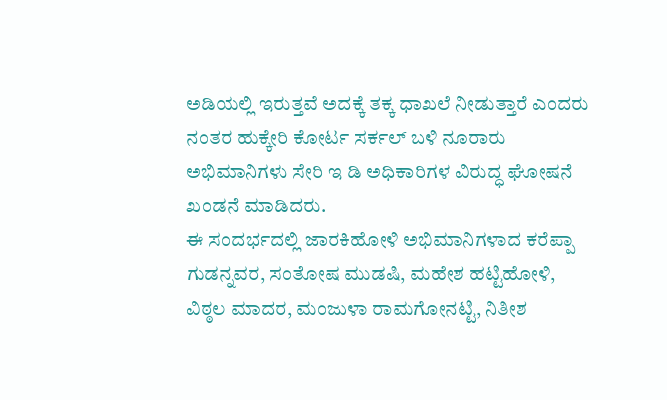ಅಡಿಯಲ್ಲಿ ಇರುತ್ತವೆ ಅದಕ್ಕೆ ತಕ್ಕ ಧಾಖಲೆ ನೀಡುತ್ತಾರೆ ಎಂದರು
ನಂತರ ಹುಕ್ಕೇರಿ ಕೋರ್ಟ ಸರ್ಕಲ್ ಬಳಿ ನೂರಾರು ಅಭಿಮಾನಿಗಳು ಸೇರಿ ಇ ಡಿ ಅಧಿಕಾರಿಗಳ ವಿರುದ್ಧ ಘೋಷನೆ ಖಂಡನೆ ಮಾಡಿದರು.
ಈ ಸಂದರ್ಭದಲ್ಲಿ ಜಾರಕಿಹೋಳಿ ಅಭಿಮಾನಿಗಳಾದ ಕರೆಪ್ಪಾ ಗುಡನ್ನವರ, ಸಂತೋಷ ಮುಡಷಿ, ಮಹೇಶ ಹಟ್ಟಿಹೋಳಿ, ವಿಠ್ಠಲ ಮಾದರ, ಮಂಜುಳಾ ರಾಮಗೋನಟ್ಟಿ, ನಿತೀಶ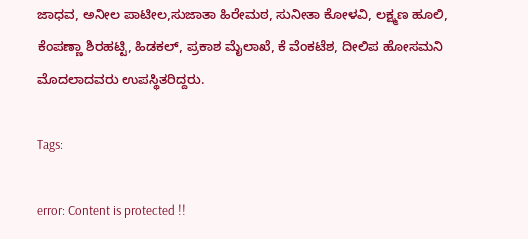ಜಾಧವ, ಅನೀಲ ಪಾಟೀಲ,ಸುಜಾತಾ ಹಿರೇಮಠ, ಸುನೀತಾ ಕೋಳವಿ, ಲಕ್ಷ್ಮಣ ಹೂಲಿ, ಕೆಂಪಣ್ಣಾ ಶಿರಹಟ್ಟಿ, ಹಿಡಕಲ್, ಪ್ರಕಾಶ ಮೈಲಾಖೆ, ಕೆ ವೆಂಕಟೆಶ, ದೀಲಿಪ ಹೋಸಮನಿ ಮೊದಲಾದವರು ಉಪಸ್ಥಿತರಿದ್ದರು.

Tags:

error: Content is protected !!